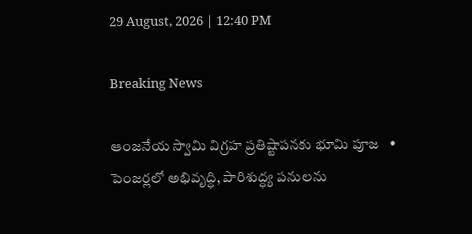29 August, 2026 | 12:40 PM

Breaking News

ఆంజనేయ స్వామి విగ్రహ ప్రతిష్టాపనకు భూమి పూజ   •   పెంజర్లలో అభివృద్ధి, పారిశుద్ధ్య పనులను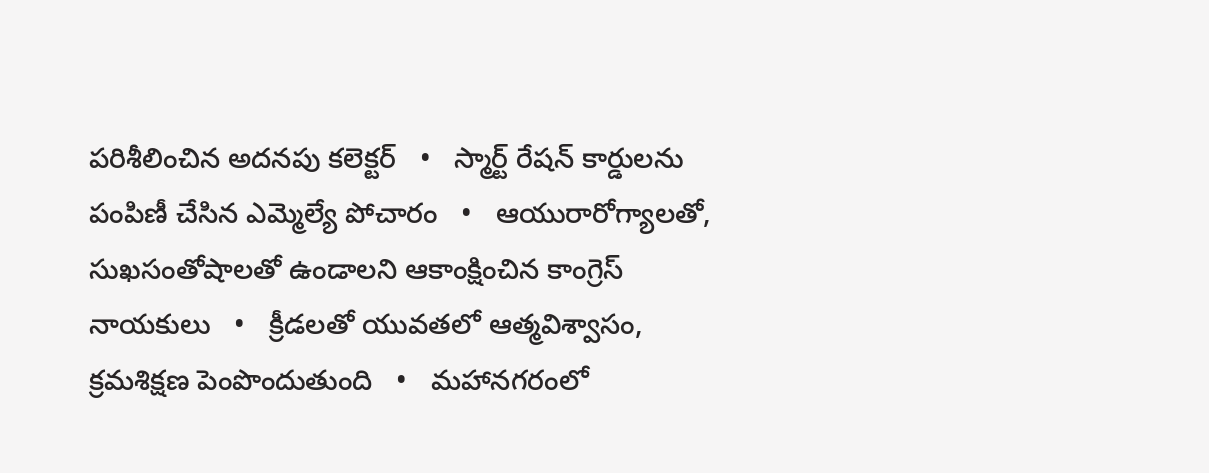పరిశీలించిన అదనపు కలెక్టర్   •   స్మార్ట్ రేషన్ కార్డులను పంపిణీ చేసిన ఎమ్మెల్యే పోచారం   •   ఆయురారోగ్యాలతో, సుఖసంతోషాలతో ఉండాలని ఆకాంక్షించిన కాంగ్రెస్ నాయకులు   •   క్రీడలతో యువతలో ఆత్మవిశ్వాసం, క్రమశిక్షణ పెంపొందుతుంది   •   మహానగరంలో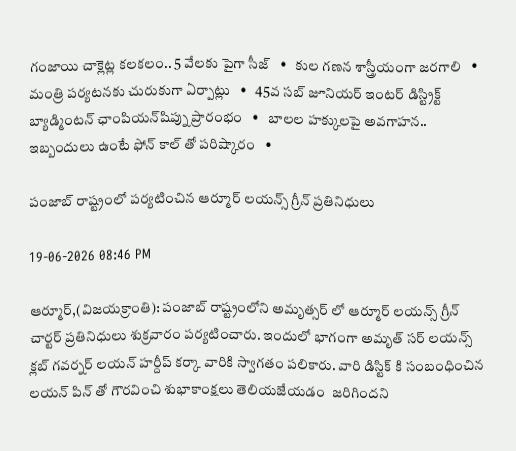గంజాయి చాక్లెట్ల కలకలం.. 5 వేలకు పైగా సీజ్   •   కుల గణన శాస్త్రీయంగా జరగాలి   •   మంత్రి పర్యటనకు చురుకుగా ఏర్పాట్లు   •   45వ సబ్ జూనియర్ ఇంటర్ డిస్ట్రిక్ట్ బ్యాడ్మింటన్ ఛాంపియన్‌షిప్ను ప్రారంభం   •   బాలల హక్కులపై అవగాహన.. ఇబ్బందులు ఉంటే ఫోన్ కాల్ తో పరిష్కారం   •

పంజాబ్ రాష్ట్రంలో పర్యటించిన ఆర్మూర్ లయన్స్ గ్రీన్ ప్రతినిధులు

19-06-2026 08:46 PM

ఆర్మూర్,(విజయక్రాంతి): పంజాబ్ రాష్ట్రంలోని అమృత్సర్ లో ఆర్మూర్ లయన్స్ గ్రీన్ చార్టర్ ప్రతినిధులు శుక్రవారం పర్యటించారు. ఇందులో భాగంగా అమృత్ సర్ లయన్స్ క్లబ్ గవర్నర్ లయన్ హర్దీప్ కర్కా వారికి స్వాగతం పలికారు. వారి డిస్టిక్ కి సంబంధించిన లయన్ పిన్ తో గౌరవించి శుభాకాంక్షలు తెలియజేయడం  జరిగిందని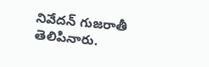నివేదన్ గుజరాతీ తెలిపినారు.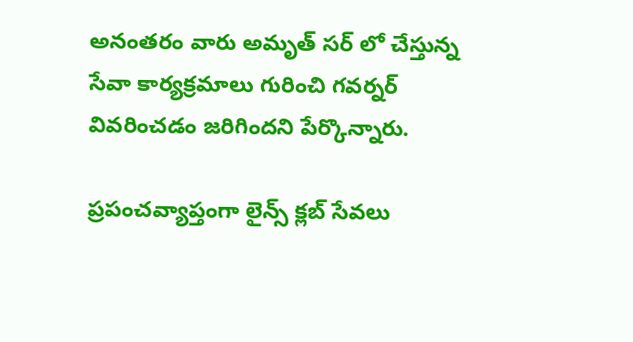అనంతరం వారు అమృత్ సర్ లో చేస్తున్న సేవా కార్యక్రమాలు గురించి గవర్నర్ వివరించడం జరిగిందని పేర్కొన్నారు.

ప్రపంచవ్యాప్తంగా లైన్స్ క్లబ్ సేవలు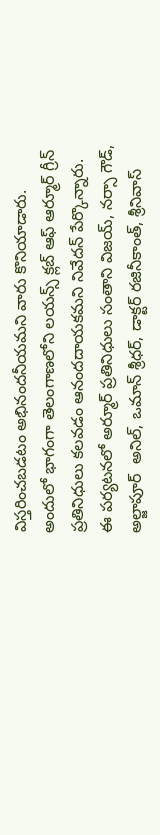విస్తరించబడటం అభినందనీయమని వారు కొనియాడారు. అందులో భాగంగా తెలంగాణలోని లయన్స్ క్లబ్ ఆఫ్ ఆర్మూర్ గ్రీన్ ప్రతినిధులు కలవడం ఆనందదాయకమని నివేదన్ పేర్కొన్నారు. ఈ పర్యటనలో అర్మూర్ ప్రతినిధులు సంతాని విజయ్, నర్సా గౌడ్, అల్జాపూర్  అనిల్, ఒమాన్ శ్రీధర్, డాక్టర్ రజినీకాంత్, శ్రీనివాస్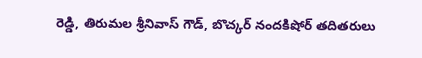రెడ్డి, తిరుమల శ్రీనివాస్ గౌడ్, బొచ్కర్ నందకిషోర్ తదితరులు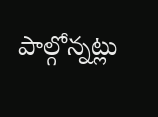పాల్గోన్నట్లు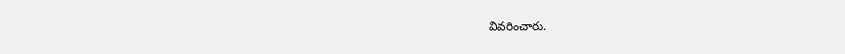వివరించారు.